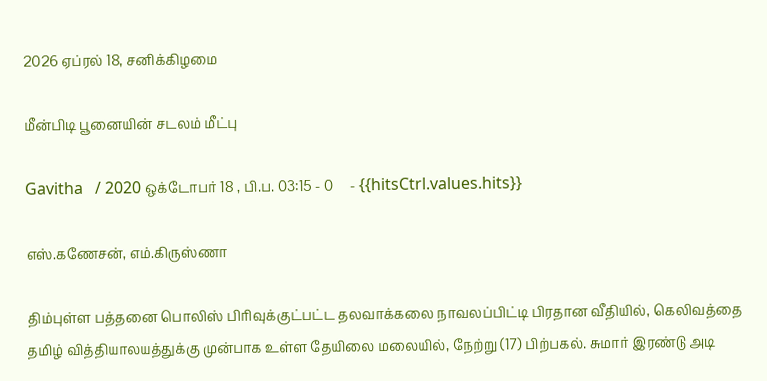2026 ஏப்ரல் 18, சனிக்கிழமை

மீன்பிடி பூனையின் சடலம் மீட்பு

Gavitha   / 2020 ஒக்டோபர் 18 , பி.ப. 03:15 - 0     - {{hitsCtrl.values.hits}}

எஸ்.கணேசன், எம்.கிருஸ்ணா

திம்புள்ள பத்தனை பொலிஸ் பிரிவுக்குட்பட்ட தலவாக்கலை நாவலப்பிட்டி பிரதான வீதியில், கெலிவத்தை தமிழ் வித்தியாலயத்துக்கு முன்பாக உள்ள தேயிலை மலையில், நேற்று (17) பிற்பகல். சுமார் இரண்டு அடி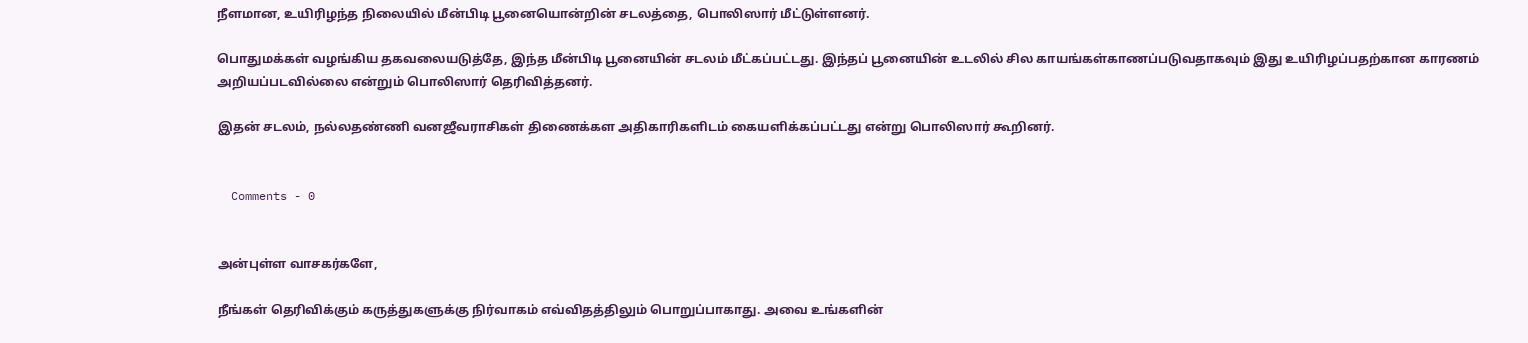நீளமான, உயிரிழந்த நிலையில் மீன்பிடி பூனையொன்றின் சடலத்தை, பொலிஸார் மீட்டுள்ளனர்.

பொதுமக்கள் வழங்கிய தகவலையடுத்தே, இந்த மீன்பிடி பூனையின் சடலம் மீட்கப்பட்டது. இந்தப் பூனையின் உடலில் சில காயங்கள்காணப்படுவதாகவும் இது உயிரிழப்பதற்கான காரணம் அறியப்படவில்லை என்றும் பொலிஸார் தெரிவித்தனர்.

இதன் சடலம், நல்லதண்ணி வனஜீவராசிகள் திணைக்கள அதிகாரிகளிடம் கையளிக்கப்பட்டது என்று பொலிஸார் கூறினர்.


  Comments - 0


அன்புள்ள வாசகர்களே,

நீங்கள் தெரிவிக்கும் கருத்துகளுக்கு நிர்வாகம் எவ்விதத்திலும் பொறுப்பாகாது. அவை உங்களின்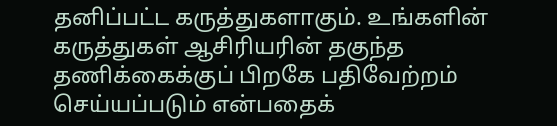தனிப்பட்ட கருத்துகளாகும். உங்களின் கருத்துகள் ஆசிரியரின் தகுந்த தணிக்கைக்குப் பிறகே பதிவேற்றம் செய்யப்படும் என்பதைக்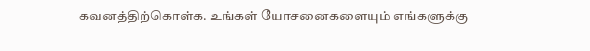கவனத்திற்கொள்க. உங்கள் யோசனைகளையும் எங்களுக்கு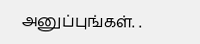அனுப்புங்கள். .